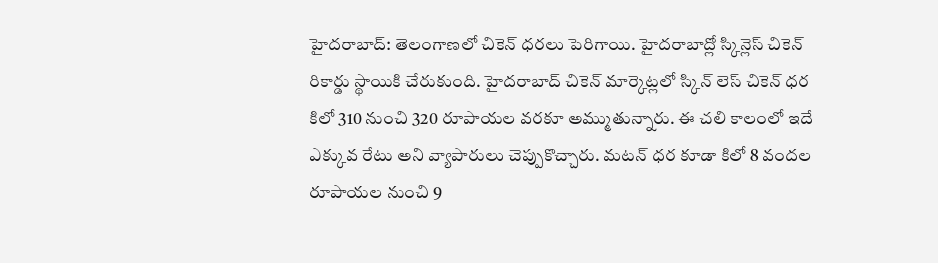హైదరాబాద్: తెలంగాణలో చికెన్ ధరలు పెరిగాయి. హైదరాబాద్లో స్కిన్లెస్ చికెన్ రికార్డు స్థాయికి చేరుకుంది. హైదరాబాద్ చికెన్ మార్కెట్లలో స్కిన్ లెస్ చికెన్ ధర కిలో 310 నుంచి 320 రూపాయల వరకూ అమ్ముతున్నారు. ఈ చలి కాలంలో ఇదే ఎక్కువ రేటు అని వ్యాపారులు చెప్పుకొచ్చారు. మటన్ ధర కూడా కిలో 8 వందల రూపాయల నుంచి 9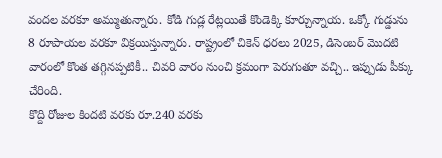వందల వరకూ అమ్ముతున్నారు. కోడి గుడ్ల రేట్లయితే కొండెక్కి కూర్చున్నాయ. ఒక్కో గుడ్డును 8 రూపాయల వరకూ విక్రయిస్తున్నారు. రాష్ట్రంలో చికెన్ ధరలు 2025, డిసెంబర్ మొదటి వారంలో కొంత తగ్గినప్పటికీ.. చివరి వారం నుంచి క్రమంగా పెరుగుతూ వచ్చి.. ఇప్పుడు పీక్కు చేరింది.
కొద్ది రోజుల కిందటి వరకు రూ.240 వరకు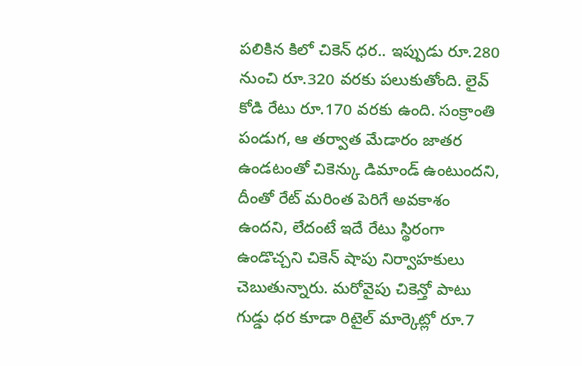పలికిన కిలో చికెన్ ధర.. ఇప్పుడు రూ.280 నుంచి రూ.320 వరకు పలుకుతోంది. లైవ్ కోడి రేటు రూ.170 వరకు ఉంది. సంక్రాంతి పండుగ, ఆ తర్వాత మేడారం జాతర ఉండటంతో చికెన్కు డిమాండ్ ఉంటుందని, దీంతో రేట్ మరింత పెరిగే అవకాశం ఉందని, లేదంటే ఇదే రేటు స్థిరంగా ఉండొచ్చని చికెన్ షాపు నిర్వాహకులు చెబుతున్నారు. మరోవైపు చికెన్తో పాటు గుడ్డు ధర కూడా రిటైల్ మార్కెట్లో రూ.7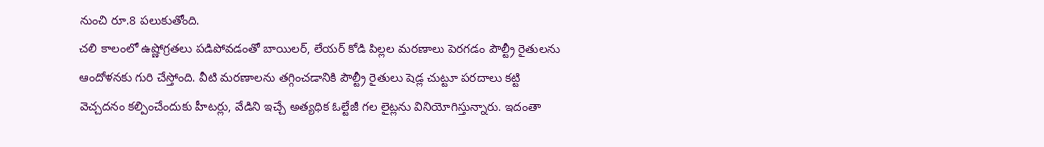నుంచి రూ.8 పలుకుతోంది.
చలి కాలంలో ఉష్ణోగ్రతలు పడిపోవడంతో బాయిలర్, లేయర్ కోడి పిల్లల మరణాలు పెరగడం పౌల్ట్రీ రైతులను ఆందోళనకు గురి చేస్తోంది. వీటి మరణాలను తగ్గించడానికి పౌల్ట్రీ రైతులు షెడ్ల చుట్టూ పరదాలు కట్టి వెచ్చదనం కల్పించేందుకు హీటర్లు, వేడిని ఇచ్చే అత్యధిక ఓల్టేజీ గల లైట్లను వినియోగిస్తున్నారు. ఇదంతా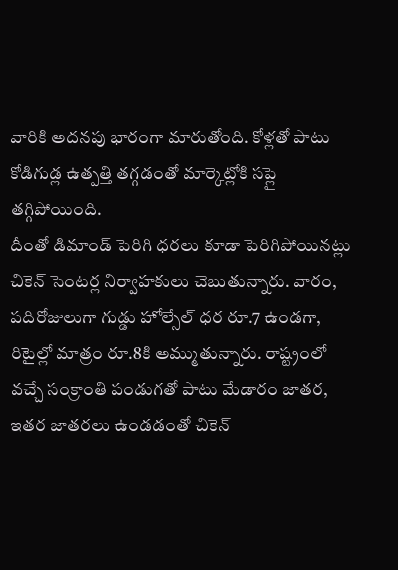వారికి అదనపు భారంగా మారుతోంది. కోళ్లతో పాటు కోడిగుడ్ల ఉత్పత్తి తగ్గడంతో మార్కెట్లోకి సప్లై తగ్గిపోయింది.
దీంతో డిమాండ్ పెరిగి ధరలు కూడా పెరిగిపోయినట్లు చికెన్ సెంటర్ల నిర్వాహకులు చెబుతున్నారు. వారం, పదిరోజులుగా గుడ్డు హోల్సేల్ ధర రూ.7 ఉండగా, రిటైల్లో మాత్రం రూ.8కి అమ్ముతున్నారు. రాష్ట్రంలో వచ్చే సంక్రాంతి పండుగతో పాటు మేడారం జాతర, ఇతర జాతరలు ఉండడంతో చికెన్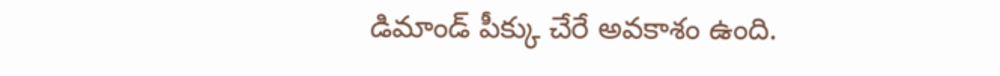డిమాండ్ పీక్కు చేరే అవకాశం ఉంది.